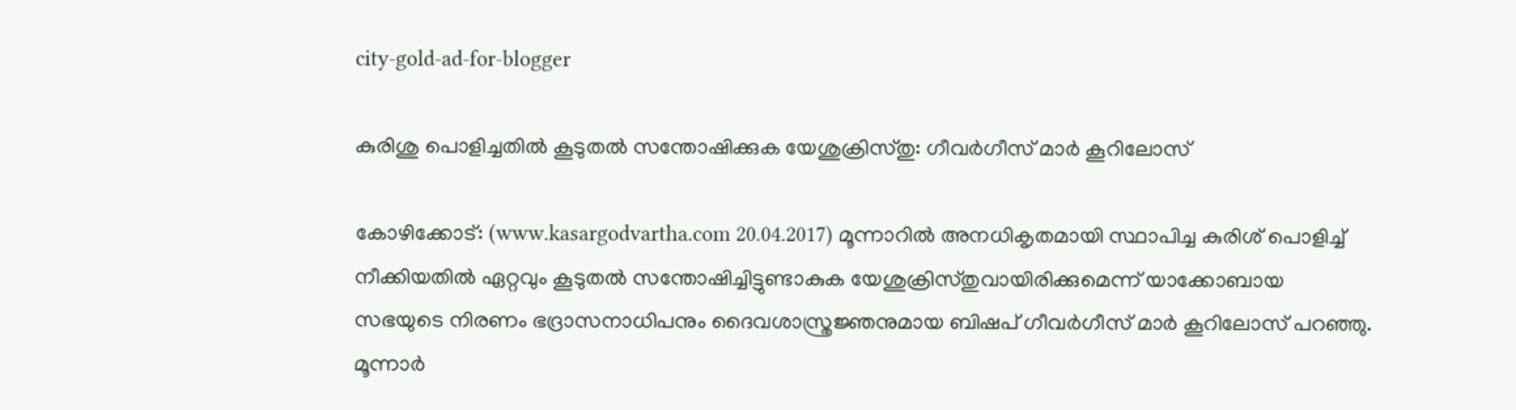city-gold-ad-for-blogger

കുരിശു പൊളിച്ചതില്‍ കൂടുതല്‍ സന്തോഷിക്കുക യേശുക്രിസ്തു: ഗീവര്‍ഗീസ് മാര്‍ കൂറിലോസ്

കോഴിക്കോട്: (www.kasargodvartha.com 20.04.2017) മൂന്നാറില്‍ അനധികൃതമായി സ്ഥാപിച്ച കുരിശ് പൊളിച്ച് നീക്കിയതില്‍ ഏറ്റവും കൂടുതല്‍ സന്തോഷിച്ചിട്ടുണ്ടാകുക യേശുക്രിസ്തുവായിരിക്കുമെന്ന് യാക്കോബായ സഭയുടെ നിരണം ഭദ്രാസനാധിപനും ദൈവശാസ്ത്രജ്ഞനുമായ ബിഷപ് ഗീവര്‍ഗീസ് മാര്‍ കൂറിലോസ് പറഞ്ഞു. മൂന്നാര്‍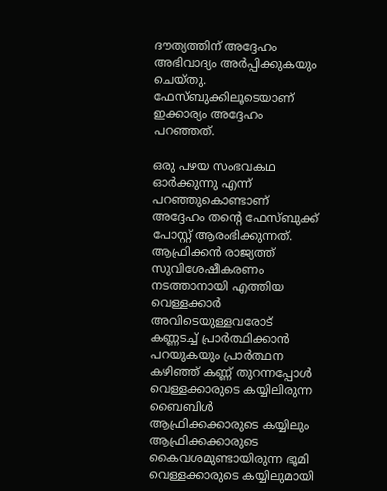ദൗത്യത്തിന് അദ്ദേഹം അഭിവാദ്യം അര്‍പ്പിക്കുകയും ചെയ്തു. ഫേസ്ബുക്കിലൂടെയാണ് ഇക്കാര്യം അദ്ദേഹം പറഞ്ഞത്.

ഒരു പഴയ സംഭവകഥ ഓര്‍ക്കുന്നു എന്ന് പറഞ്ഞുകൊണ്ടാണ് അദ്ദേഹം തന്റെ ഫേസ്ബുക്ക് പോസ്റ്റ് ആരംഭിക്കുന്നത്. ആഫ്രിക്കന്‍ രാജ്യത്ത് സുവിശേഷീകരണം നടത്താനായി എത്തിയ വെള്ളക്കാര്‍ അവിടെയുള്ളവരോട് കണ്ണടച്ച് പ്രാര്‍ത്ഥിക്കാന്‍ പറയുകയും പ്രാര്‍ത്ഥന കഴിഞ്ഞ് കണ്ണ് തുറന്നപ്പോള്‍ വെള്ളക്കാരുടെ കയ്യിലിരുന്ന ബൈബിള്‍ ആഫ്രിക്കക്കാരുടെ കയ്യിലും ആഫ്രിക്കക്കാരുടെ കൈവശമുണ്ടായിരുന്ന ഭൂമി വെള്ളക്കാരുടെ കയ്യിലുമായി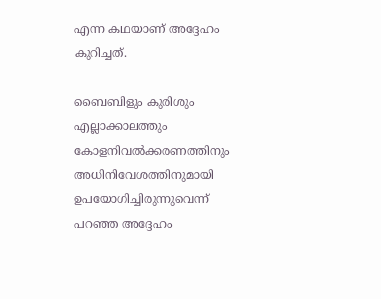എന്ന കഥയാണ് അദ്ദേഹം കുറിച്ചത്.

ബൈബിളും കുരിശും എല്ലാക്കാലത്തും കോളനിവല്‍ക്കരണത്തിനും അധിനിവേശത്തിനുമായി ഉപയോഗിച്ചിരുന്നുവെന്ന് പറഞ്ഞ അദ്ദേഹം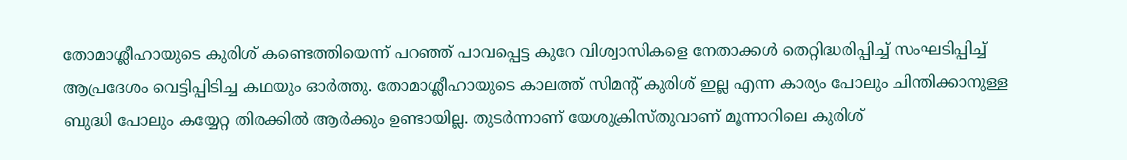തോമാശ്ലീഹായുടെ കുരിശ് കണ്ടെത്തിയെന്ന് പറഞ്ഞ് പാവപ്പെട്ട കുറേ വിശ്വാസികളെ നേതാക്കള്‍ തെറ്റിദ്ധരിപ്പിച്ച് സംഘടിപ്പിച്ച് ആപ്രദേശം വെട്ടിപ്പിടിച്ച കഥയും ഓര്‍ത്തു. തോമാശ്ലീഹായുടെ കാലത്ത് സിമന്റ് കുരിശ് ഇല്ല എന്ന കാര്യം പോലും ചിന്തിക്കാനുള്ള ബുദ്ധി പോലും കയ്യേറ്റ തിരക്കില്‍ ആര്‍ക്കും ഉണ്ടായില്ല. തുടര്‍ന്നാണ് യേശുക്രിസ്തുവാണ് മൂന്നാറിലെ കുരിശ്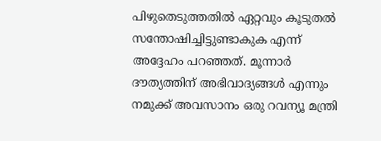പിഴുതെടുത്തതില്‍ ഏറ്റവും കൂടുതല്‍ സന്തോഷിച്ചിട്ടുണ്ടാകുക എന്ന് അദ്ദേഹം പറഞ്ഞത്. മൂന്നാര്‍ ദൗത്യത്തിന് അഭിവാദ്യങ്ങള്‍ എന്നും നമുക്ക് അവസാനം ഒരു റവന്യൂ മന്ത്രി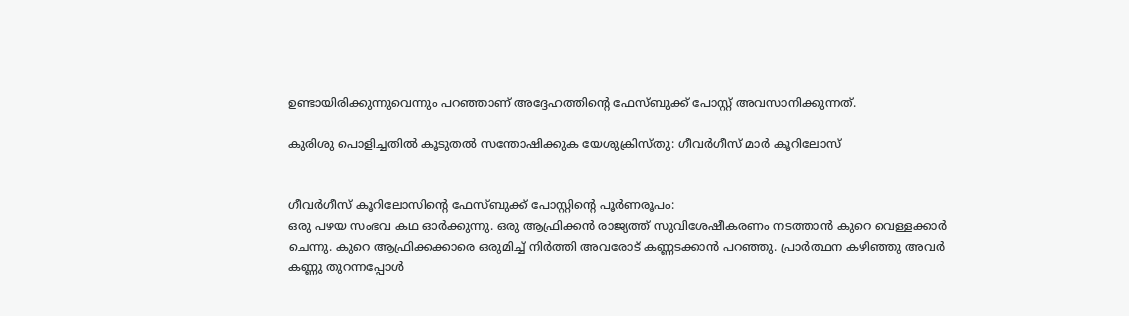ഉണ്ടായിരിക്കുന്നുവെന്നും പറഞ്ഞാണ് അദ്ദേഹത്തിന്റെ ഫേസ്ബുക്ക് പോസ്റ്റ് അവസാനിക്കുന്നത്.

കുരിശു പൊളിച്ചതില്‍ കൂടുതല്‍ സന്തോഷിക്കുക യേശുക്രിസ്തു: ഗീവര്‍ഗീസ് മാര്‍ കൂറിലോസ്


ഗീവര്‍ഗീസ് കൂറിലോസിന്റെ ഫേസ്ബുക്ക് പോസ്റ്റിന്റെ പൂര്‍ണരൂപം:
ഒരു പഴയ സംഭവ കഥ ഓര്‍ക്കുന്നു. ഒരു ആഫ്രിക്കന്‍ രാജ്യത്ത് സുവിശേഷീകരണം നടത്താന്‍ കുറെ വെള്ളക്കാര്‍ ചെന്നു. കുറെ ആഫ്രിക്കക്കാരെ ഒരുമിച്ച് നിര്‍ത്തി അവരോട് കണ്ണടക്കാന്‍ പറഞ്ഞു. പ്രാര്‍ത്ഥന കഴിഞ്ഞു അവര്‍ കണ്ണു തുറന്നപ്പോള്‍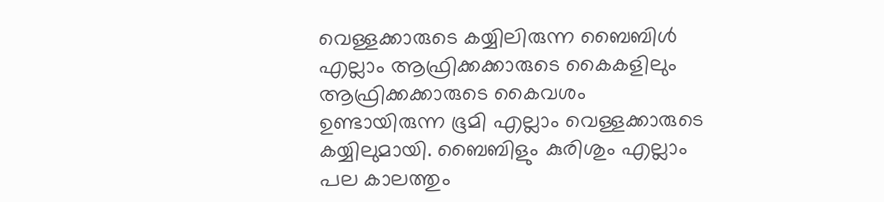വെള്ളക്കാരുടെ കയ്യിലിരുന്ന ബൈബിള്‍ എല്ലാം ആഫ്രിക്കക്കാരുടെ കൈകളിലും ആഫ്രിക്കക്കാരുടെ കൈവശം ഉണ്ടായിരുന്ന ഭൂമി എല്ലാം വെള്ളക്കാരുടെ കയ്യിലുമായി. ബൈബിളും കുരിശും എല്ലാം പല കാലത്തും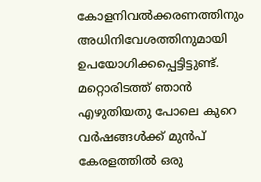കോളനിവല്‍ക്കരണത്തിനും അധിനിവേശത്തിനുമായി ഉപയോഗിക്കപ്പെട്ടിട്ടുണ്ട്. മറ്റൊരിടത്ത് ഞാന്‍ എഴുതിയതു പോലെ കുറെ വര്‍ഷങ്ങള്‍ക്ക് മുന്‍പ് കേരളത്തില്‍ ഒരു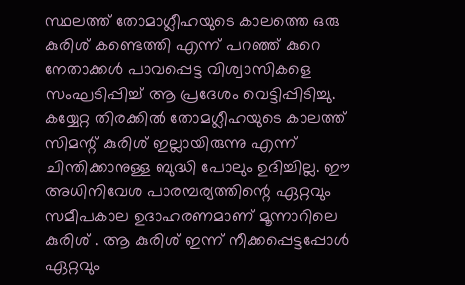സ്ഥലത്ത് തോമാഗ്ലീഹയുടെ കാലത്തെ ഒരു കുരിശ് കണ്ടെത്തി എന്ന് പറഞ്ഞ് കുറെ നേതാക്കള്‍ പാവപ്പെട്ട വിശ്വാസികളെ സംഘടിപ്പിച്ച് ആ പ്രദേശം വെട്ടിപ്പിടിച്ചു. കയ്യേറ്റ തിരക്കില്‍ തോമഗ്ലീഹയുടെ കാലത്ത് സിമന്റ് കുരിശ് ഇല്ലായിരുന്നു എന്ന് ചിന്തിക്കാനുള്ള ബുദ്ധി പോലും ഉദിച്ചില്ല. ഈ അധിനിവേശ പാരമ്പര്യത്തിന്റെ ഏറ്റവും സമീപകാല ഉദാഹരണമാണ് മൂന്നാറിലെ കുരിശ് . ആ കുരിശ് ഇന്ന് നീക്കപ്പെട്ടപ്പോള്‍ ഏറ്റവും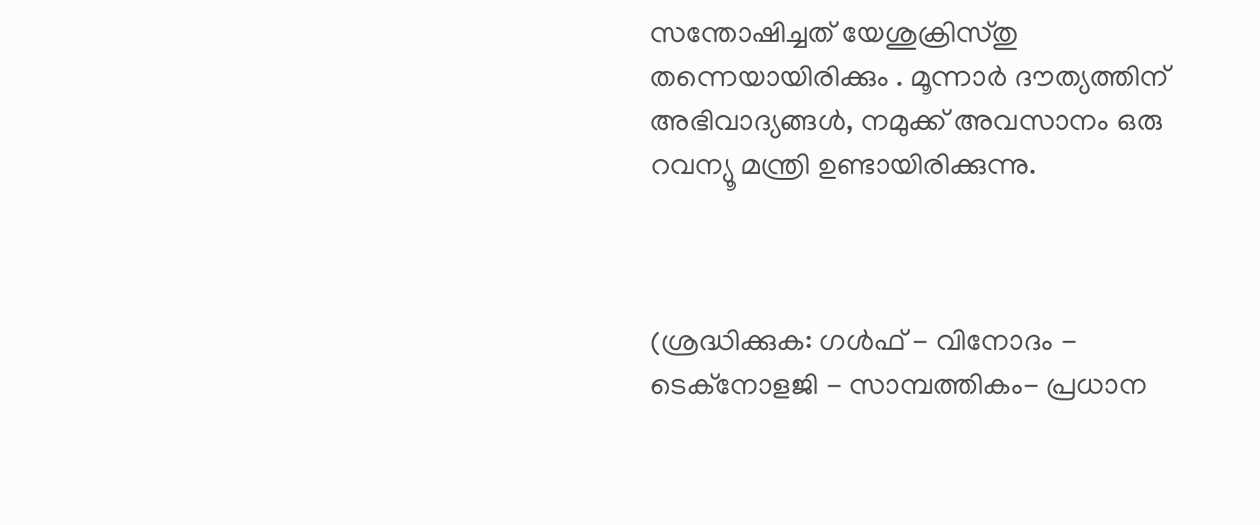സന്തോഷിച്ചത് യേശുക്രിസ്തു തന്നെയായിരിക്കും . മൂന്നാര്‍ ദൗത്യത്തിന് അഭിവാദ്യങ്ങള്‍, നമുക്ക് അവസാനം ഒരു റവന്യൂ മന്ത്രി ഉണ്ടായിരിക്കുന്നു.



(ശ്രദ്ധിക്കുക: ഗൾഫ് - വിനോദം - ടെക്നോളജി - സാമ്പത്തികം- പ്രധാന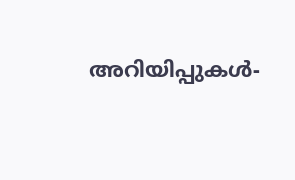അറിയിപ്പുകൾ-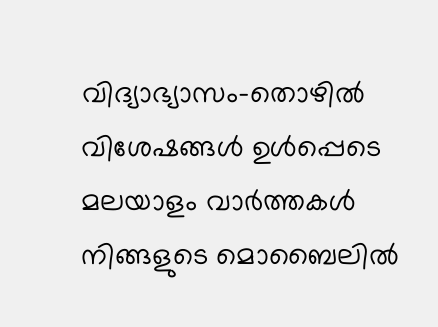വിദ്യാഭ്യാസം-തൊഴിൽ വിശേഷങ്ങൾ ഉൾപ്പെടെ മലയാളം വാർത്തകൾ നിങ്ങളുടെ മൊബൈലിൽ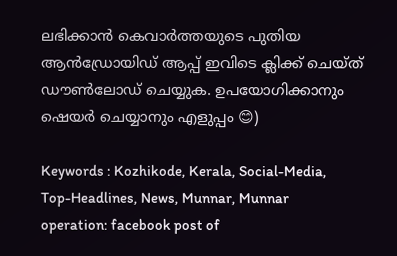ലഭിക്കാൻ കെവാർത്തയുടെ പുതിയ ആൻഡ്രോയിഡ് ആപ്പ് ഇവിടെ ക്ലിക്ക് ചെയ്ത് ഡൗൺലോഡ് ചെയ്യുക. ഉപയോഗിക്കാനും ഷെയർ ചെയ്യാനും എളുപ്പം 😊)

Keywords : Kozhikode, Kerala, Social-Media, Top-Headlines, News, Munnar, Munnar operation: facebook post of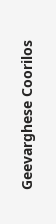Geevarghese Coorilos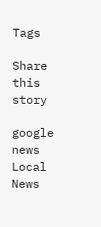Tags

Share this story

google news
Local News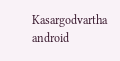Kasargodvartha android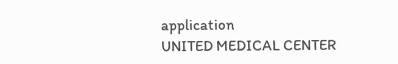application
UNITED MEDICAL CENTER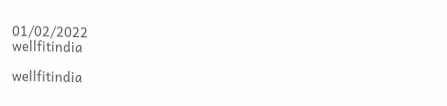01/02/2022
wellfitindia

wellfitindia